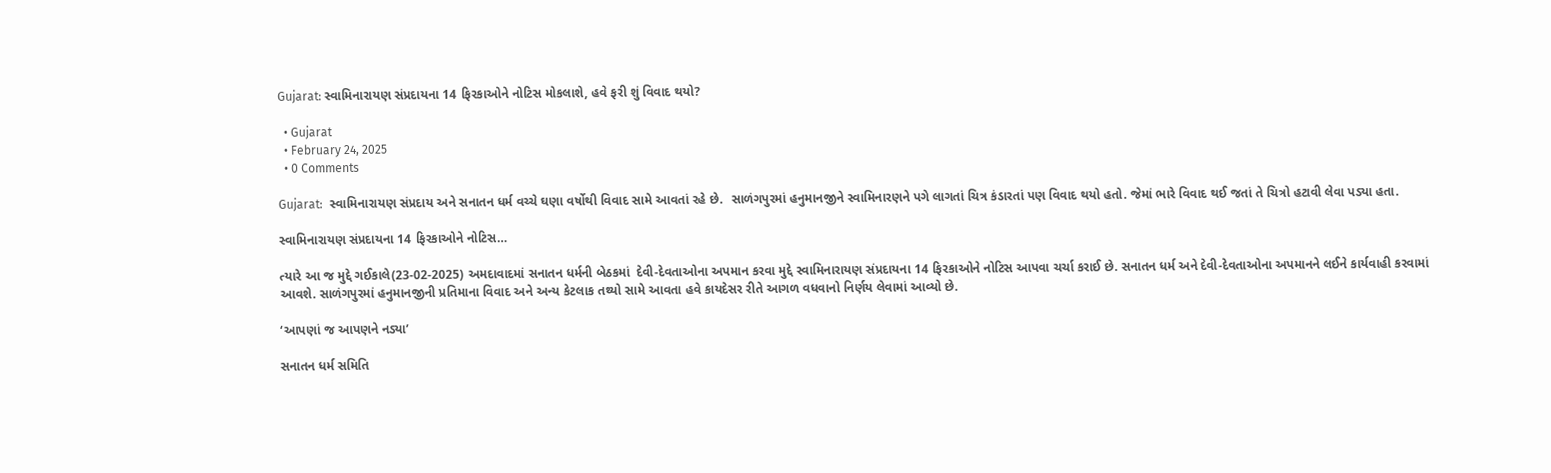Gujarat: સ્વામિનારાયણ સંપ્રદાયના 14 ફિરકાઓને નોટિસ મોકલાશે, હવે ફરી શું વિવાદ થયો?

  • Gujarat
  • February 24, 2025
  • 0 Comments

Gujarat:  સ્વામિનારાયણ સંપ્રદાય અને સનાતન ધર્મ વચ્ચે ઘણા વર્ષોથી વિવાદ સામે આવતાં રહે છે.  સાળંગપુરમાં હનુમાનજીને સ્વામિનારણને પગે લાગતાં ચિત્ર કંડારતાં પણ વિવાદ થયો હતો. જેમાં ભારે વિવાદ થઈ જતાં તે ચિત્રો હટાવી લેવા પડ્યા હતા.

સ્વામિનારાયણ સંપ્રદાયના 14 ફિરકાઓને નોટિસ…

ત્યારે આ જ મુદ્દે ગઈકાલે(23-02-2025) અમદાવાદમાં સનાતન ધર્મની બેઠકમાં  દેવી-દેવતાઓના અપમાન કરવા મુદ્દે સ્વામિનારાયણ સંપ્રદાયના 14 ફિરકાઓને નોટિસ આપવા ચર્ચા કરાઈ છે. સનાતન ધર્મ અને દેવી-દેવતાઓના અપમાનને લઈને કાર્યવાહી કરવામાં આવશે. સાળંગપુરમાં હનુમાનજીની પ્રતિમાના વિવાદ અને અન્ય કેટલાક તથ્યો સામે આવતા હવે કાયદેસર રીતે આગળ વધવાનો નિર્ણય લેવામાં આવ્યો છે.

‘આપણાં જ આપણને નડ્યા’

સનાતન ધર્મ સમિતિ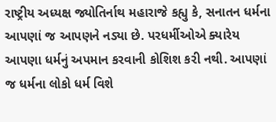રાષ્ટ્રીય અધ્યક્ષ જ્યોતિર્નાથ મહારાજે કહ્યુ કે, સનાતન ધર્મના આપણાં જ આપણને નડ્યા છે. પરધર્મીઓએ ક્યારેય આપણા ધર્મનું અપમાન કરવાની કોશિશ કરી નથી. આપણાં જ ધર્મના લોકો ધર્મ વિશે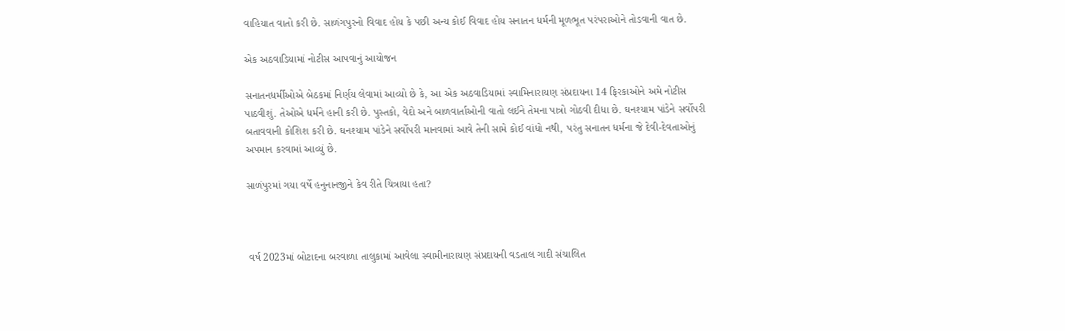વાહિયાત વાતો કરી છે. સાળંગપુરનો વિવાદ હોય કે પછી અન્ય કોઈ વિવાદ હોય સનાતન ધર્મની મૂળભૂત પરંપરાઓને તોડવાની વાત છે.

એક અઠવાડિયામાં નોટીસ આપવાનું આયોજન

સનાતનધર્મીઓએ બેઠકમાં નિર્ણય લેવામાં આવ્યો છે કે, આ એક અઠવાડિયામાં સ્વામિનારાયણ સંપ્રદાયના 14 ફિરકાઓને અમે નોટીસ પાઠવીશું. તેઓએ ધર્મને હાની કરી છે. પુસ્તકો, વેદો અને બાળવાર્તાઓની વાતો લઈને તેમના પાત્રો ગોઠવી દીધા છે. ઘનશ્યામ પાંડેને સર્વોપરી બતાવવાની કોશિશ કરી છે. ઘનશ્યામ પાંડેને સર્વોપરી માનવામાં આવે તેની સામે કોઈ વાંધો નથી, પરંતુ સનાતન ધર્મના જે દેવી-દેવતાઓનું અપમાન કરવામાં આવ્યું છે.

સાળંપુરમાં ગયા વર્ષે હનુનાનજીને કેવ રીતે ચિત્રાયા હતા?



 વર્ષ 2023માં બોટાદના બરવાળા તાલુકામાં આવેલા સ્વામીનારાયણ સંપ્રદાયની વડતાલ ગાદી સંચાલિત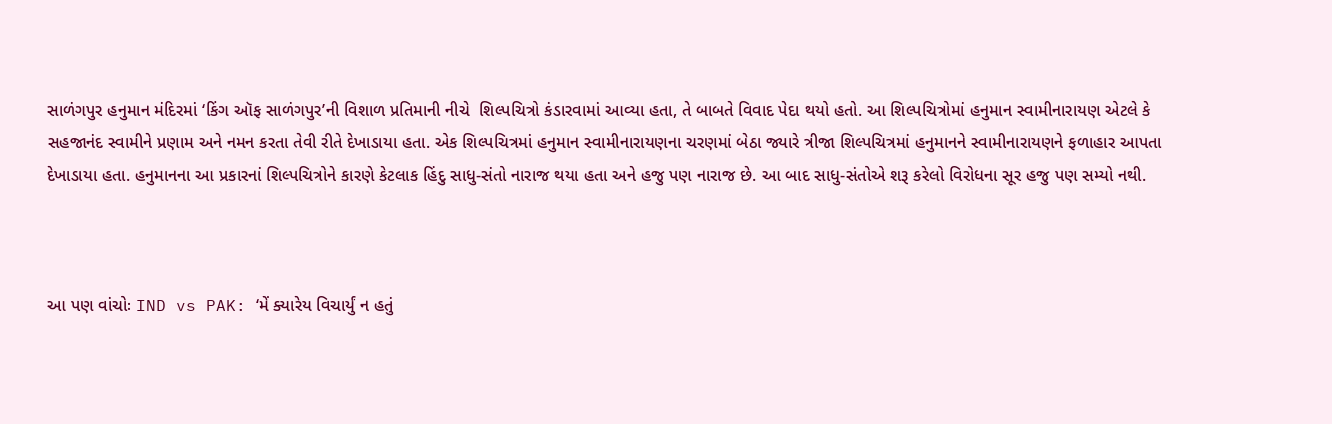સાળંગપુર હનુમાન મંદિરમાં ‘કિંગ ઑફ સાળંગપુર’ની વિશાળ પ્રતિમાની નીચે  શિલ્પચિત્રો કંડારવામાં આવ્યા હતા, તે બાબતે વિવાદ પેદા થયો હતો. આ શિલ્પચિત્રોમાં હનુમાન સ્વામીનારાયણ એટલે કે સહજાનંદ સ્વામીને પ્રણામ અને નમન કરતા તેવી રીતે દેખાડાયા હતા. એક શિલ્પચિત્રમાં હનુમાન સ્વામીનારાયણના ચરણમાં બેઠા જ્યારે ત્રીજા શિલ્પચિત્રમાં હનુમાનને સ્વામીનારાયણને ફળાહાર આપતા દેખાડાયા હતા. હનુમાનના આ પ્રકારનાં શિલ્પચિત્રોને કારણે કેટલાક હિંદુ સાધુ-સંતો નારાજ થયા હતા અને હજુ પણ નારાજ છે. આ બાદ સાધુ-સંતોએ શરૂ કરેલો વિરોધના સૂર હજુ પણ સમ્યો નથી.



આ પણ વાંચોઃ IND vs PAK: ‘મેં ક્યારેય વિચાર્યું ન હતું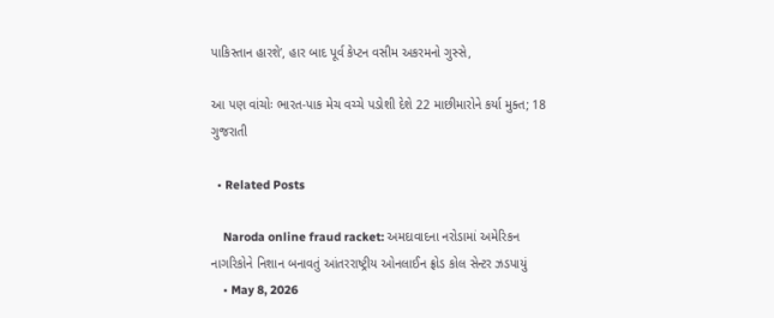પાકિસ્તાન હારશે’, હાર બાદ પૂર્વ કેપ્ટન વસીમ અકરમનો ગુસ્સે,

આ પણ વાંચોઃ ભારત-પાક મેચ વચ્ચે પડોશી દેશે 22 માછીમારોને કર્યા મુક્ત; 18 ગુજરાતી

  • Related Posts

    Naroda online fraud racket: અમદાવાદના નરોડામાં અમેરિકન નાગરિકોને નિશાન બનાવતું આંતરરાષ્ટ્રીય ઓનલાઈન ફ્રોડ કોલ સેન્ટર ઝડપાયું
    • May 8, 2026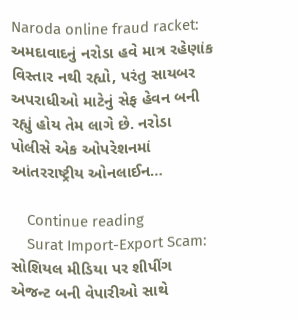Naroda online fraud racket: અમદાવાદનું નરોડા હવે માત્ર રહેણાંક વિસ્તાર નથી રહ્યો, પરંતુ સાયબર અપરાધીઓ માટેનું સેફ હેવન બની રહ્યું હોય તેમ લાગે છે. નરોડા પોલીસે એક ઓપરેશનમાં આંતરરાષ્ટ્રીય ઓનલાઈન…

    Continue reading
    Surat Import-Export Scam: સોશિયલ મીડિયા પર શીપીંગ એજન્ટ બની વેપારીઓ સાથે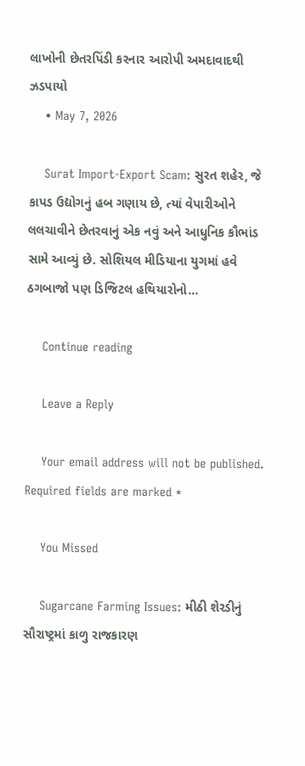લાખોની છેતરપિંડી કરનાર આરોપી અમદાવાદથી ઝડપાયો
    • May 7, 2026

    Surat Import-Export Scam: સુરત શહેર, જે કાપડ ઉદ્યોગનું હબ ગણાય છે, ત્યાં વેપારીઓને લલચાવીને છેતરવાનું એક નવું અને આધુનિક કૌભાંડ સામે આવ્યું છે. સોશિયલ મીડિયાના યુગમાં હવે ઠગબાજો પણ ડિજિટલ હથિયારોનો…

    Continue reading

    Leave a Reply

    Your email address will not be published. Required fields are marked *

    You Missed

    Sugarcane Farming Issues: મીઠી શેરડીનું સૌરાષ્ટ્રમાં કાળુ રાજકારણ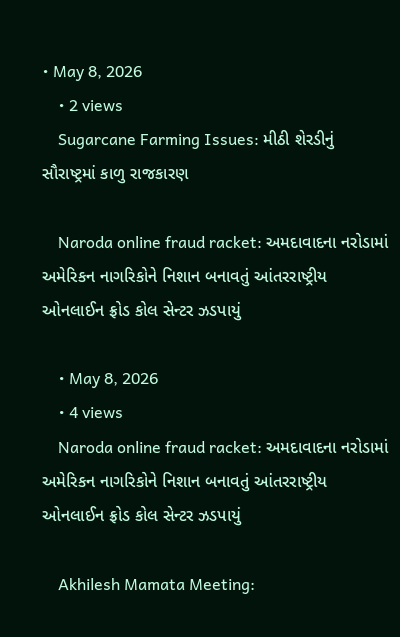• May 8, 2026
    • 2 views
    Sugarcane Farming Issues: મીઠી શેરડીનું સૌરાષ્ટ્રમાં કાળુ રાજકારણ

    Naroda online fraud racket: અમદાવાદના નરોડામાં અમેરિકન નાગરિકોને નિશાન બનાવતું આંતરરાષ્ટ્રીય ઓનલાઈન ફ્રોડ કોલ સેન્ટર ઝડપાયું

    • May 8, 2026
    • 4 views
    Naroda online fraud racket: અમદાવાદના નરોડામાં અમેરિકન નાગરિકોને નિશાન બનાવતું આંતરરાષ્ટ્રીય ઓનલાઈન ફ્રોડ કોલ સેન્ટર ઝડપાયું

    Akhilesh Mamata Meeting: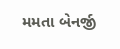મમતા બેનર્જી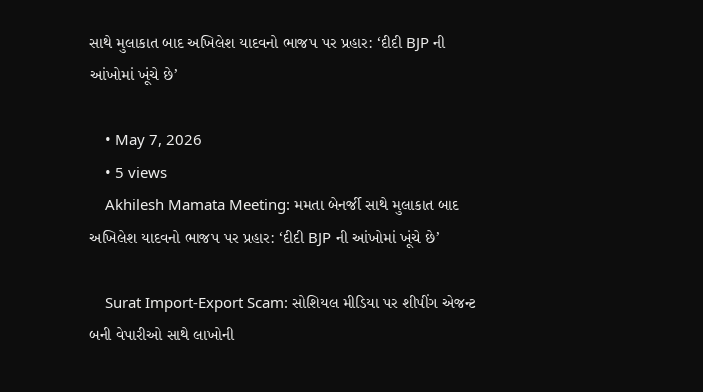સાથે મુલાકાત બાદ અખિલેશ યાદવનો ભાજપ પર પ્રહાર: ‘દીદી BJP ની આંખોમાં ખૂંચે છે’

    • May 7, 2026
    • 5 views
    Akhilesh Mamata Meeting: મમતા બેનર્જી સાથે મુલાકાત બાદ અખિલેશ યાદવનો ભાજપ પર પ્રહાર: ‘દીદી BJP ની આંખોમાં ખૂંચે છે’

    Surat Import-Export Scam: સોશિયલ મીડિયા પર શીપીંગ એજન્ટ બની વેપારીઓ સાથે લાખોની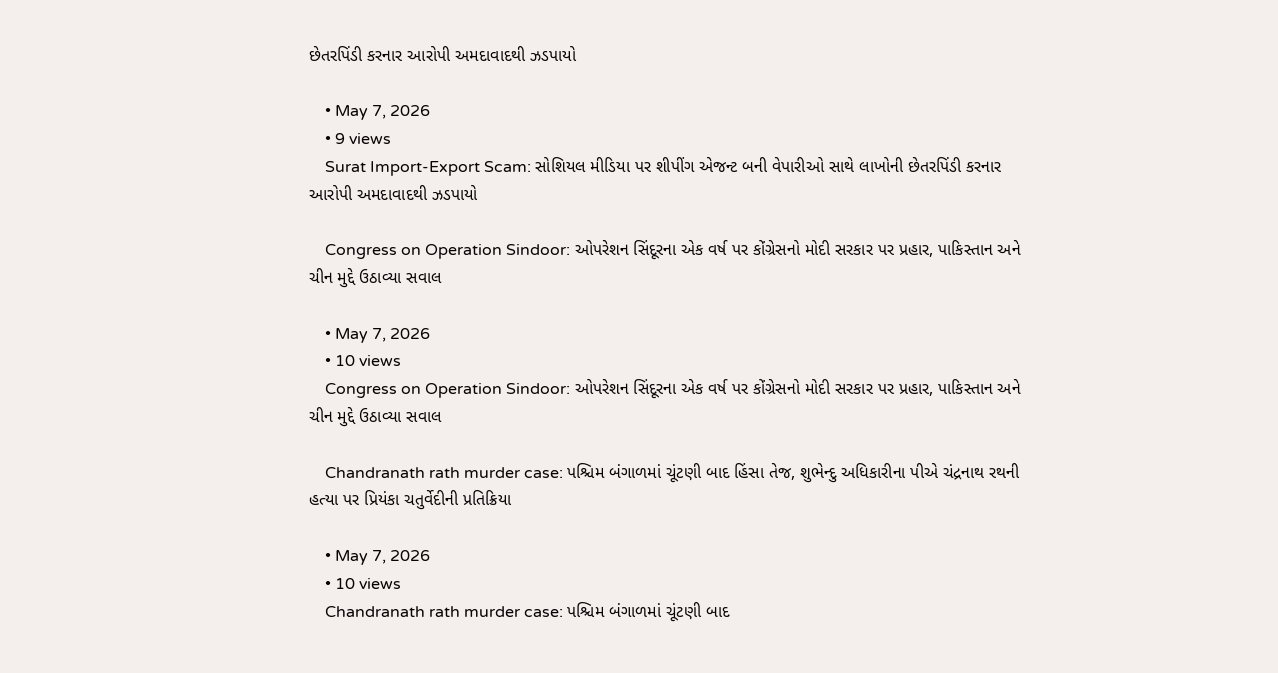છેતરપિંડી કરનાર આરોપી અમદાવાદથી ઝડપાયો

    • May 7, 2026
    • 9 views
    Surat Import-Export Scam: સોશિયલ મીડિયા પર શીપીંગ એજન્ટ બની વેપારીઓ સાથે લાખોની છેતરપિંડી કરનાર આરોપી અમદાવાદથી ઝડપાયો

    Congress on Operation Sindoor: ઓપરેશન સિંદૂરના એક વર્ષ પર કોંગ્રેસનો મોદી સરકાર પર પ્રહાર, પાકિસ્તાન અને ચીન મુદ્દે ઉઠાવ્યા સવાલ

    • May 7, 2026
    • 10 views
    Congress on Operation Sindoor: ઓપરેશન સિંદૂરના એક વર્ષ પર કોંગ્રેસનો મોદી સરકાર પર પ્રહાર, પાકિસ્તાન અને ચીન મુદ્દે ઉઠાવ્યા સવાલ

    Chandranath rath murder case: પશ્ચિમ બંગાળમાં ચૂંટણી બાદ હિંસા તેજ, શુભેન્દુ અધિકારીના પીએ ચંદ્રનાથ રથની હત્યા પર પ્રિયંકા ચતુર્વેદીની પ્રતિક્રિયા

    • May 7, 2026
    • 10 views
    Chandranath rath murder case: પશ્ચિમ બંગાળમાં ચૂંટણી બાદ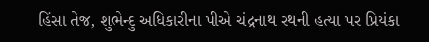હિંસા તેજ, શુભેન્દુ અધિકારીના પીએ ચંદ્રનાથ રથની હત્યા પર પ્રિયંકા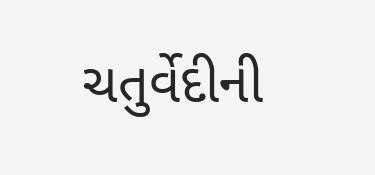ચતુર્વેદીની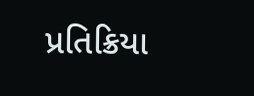પ્રતિક્રિયા